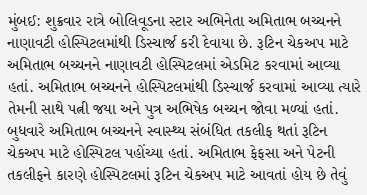મુંબઈ: શુક્રવાર રાત્રે બોલિવૂડના સ્ટાર અભિનેતા અમિતાભ બચ્ચનને નાણાવટી હોસ્પિટલમાંથી ડિસ્ચાર્જ કરી દેવાયા છે. રૂટિન ચેકઅપ માટે અમિતાભ બચ્ચનને નાણાવટી હોસ્પિટલમાં એડમિટ કરવામાં આવ્યા હતાં. અમિતાભ બચ્ચનને હોસ્પિટલમાંથી ડિસ્ચાર્જ કરવામાં આવ્યા ત્યારે તેમની સાથે પત્ની જયા અને પુત્ર અભિષેક બચ્ચન જોવા મળ્યાં હતાં.
બુધવારે અમિતાભ બચ્ચનને સ્વાસ્થ્ય સંબંધિત તકલીફ થતાં રૂટિન ચેકઅપ માટે હોસ્પિટલ પહોંચ્યા હતાં. અમિતાભ ફેફસા અને પેટની તકલીફને કારણે હોસ્પિટલમાં રૂટિન ચેકઅપ માટે આવતાં હોય છે તેવું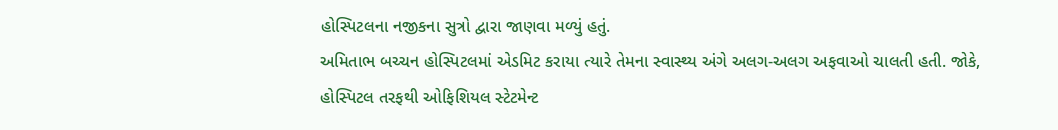હોસ્પિટલના નજીકના સુત્રો દ્વારા જાણવા મળ્યું હતું.
અમિતાભ બચ્ચન હોસ્પિટલમાં એડમિટ કરાયા ત્યારે તેમના સ્વાસ્થ્ય અંગે અલગ-અલગ અફવાઓ ચાલતી હતી. જોકે, હોસ્પિટલ તરફથી ઓફિશિયલ સ્ટેટમેન્ટ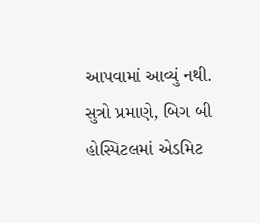આપવામાં આવ્યું નથી.
સુત્રો પ્રમાણે, બિગ બી હોસ્પિટલમાં એડમિટ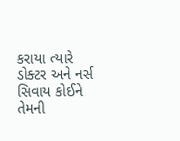કરાયા ત્યારે ડોક્ટર અને નર્સ સિવાય કોઈને તેમની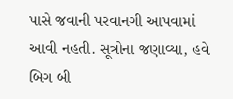પાસે જવાની પરવાનગી આપવામાં આવી નહતી. સૂત્રોના જણાવ્યા, હવે બિગ બી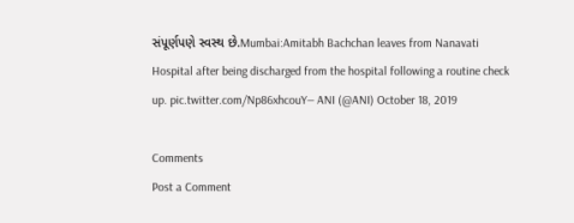સંપૂર્ણપણે સ્વસ્થ છે.Mumbai:Amitabh Bachchan leaves from Nanavati Hospital after being discharged from the hospital following a routine check up. pic.twitter.com/Np86xhcouY— ANI (@ANI) October 18, 2019

Comments
Post a Comment